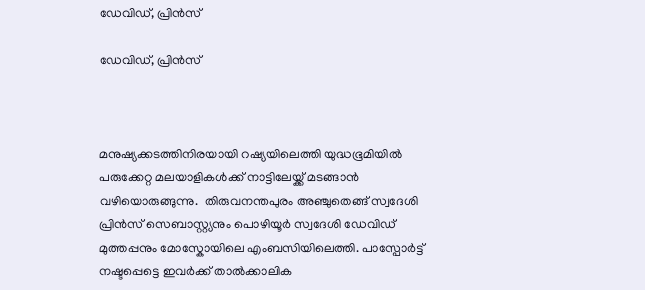ഡേവിഡ്, പ്രിന്‍സ്

ഡേവിഡ്, പ്രിന്‍സ്



മനുഷ്യക്കടത്തിനിരയായി റഷ്യയിലെത്തി യുദ്ധഭൂമിയില്‍ പരുക്കേറ്റ മലയാളികള്‍ക്ക് നാട്ടിലേയ്ക്ക് മടങ്ങാന്‍ വഴിയൊരുങ്ങുന്നു.  തിരുവനന്തപുരം അഞ്ചുതെങ്ങ് സ്വദേശി പ്രിന്‍സ് സെബാസ്റ്റ്യനും പൊഴിയൂര്‍ സ്വദേശി ഡേവിഡ് മുത്തപ്പനും മോസ്കോയിലെ എംബസിയിലെത്തി. പാസ്പോര്‍ട്ട് നഷ്ടപ്പെട്ടെ ഇവര്‍ക്ക് താല്‍ക്കാലിക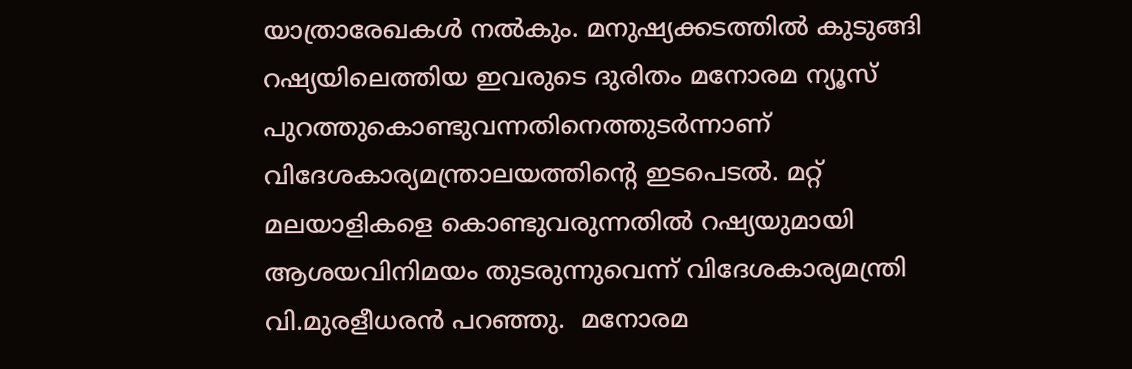യാത്രാരേഖകള്‍ നല്‍കും. മനുഷ്യക്കടത്തില്‍ കുടുങ്ങി റഷ്യയിലെത്തിയ ഇവരുടെ ദുരിതം മനോരമ ന്യൂസ് പുറത്തുകൊണ്ടുവന്നതിനെത്തുടര്‍ന്നാണ് വിദേശകാര്യമന്ത്രാലയത്തിന്റെ ഇടപെടല്‍. മറ്റ് മലയാളികളെ കൊണ്ടുവരുന്നതില്‍ റഷ്യയുമായി ആശയവിനിമയം തുടരുന്നുവെന്ന് വിദേശകാര്യമന്ത്രി വി.മുരളീധരന്‍ പറഞ്ഞു.  മനോരമ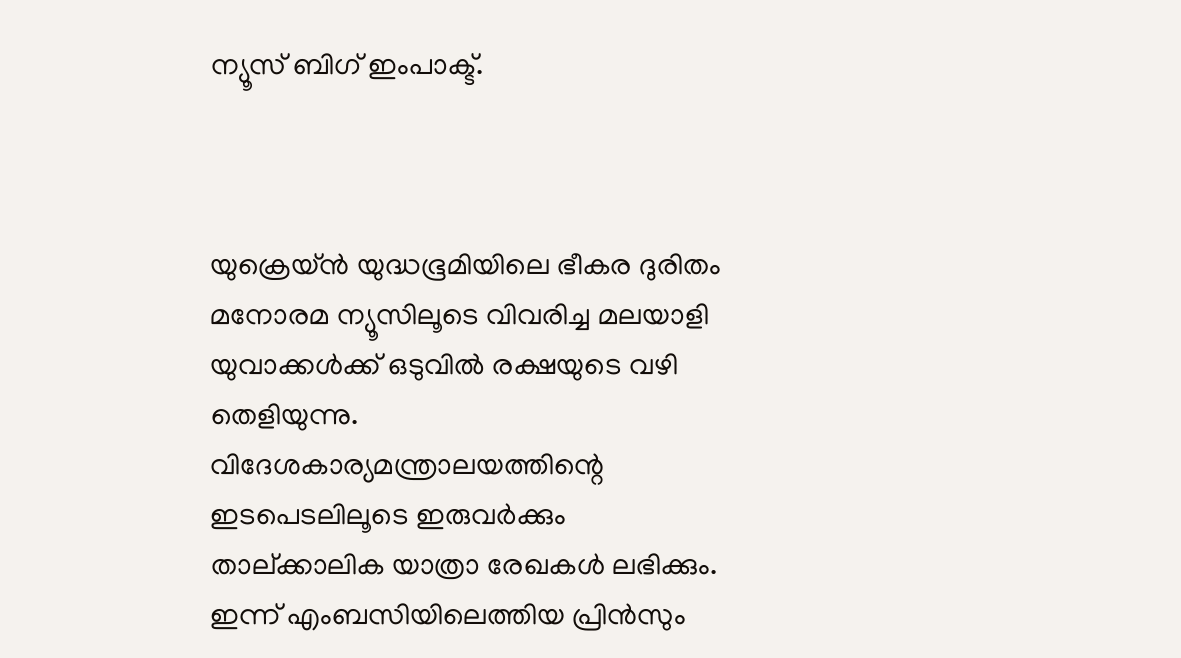ന്യൂസ് ബിഗ് ഇംപാക്ട്.



യുക്രെയ്ന്‍ യുദ്ധഭൂമിയിലെ ഭീകര ദുരിതം മനോരമ ന്യൂസിലൂടെ വിവരിച്ച മലയാളി യുവാക്കള്‍ക്ക് ഒടുവില്‍ രക്ഷയുടെ വഴി തെളിയുന്നു. വിദേശകാര്യമന്ത്രാലയത്തിന്റെ ഇടപെടലിലൂടെ ഇരുവര്‍ക്കും താല്ക്കാലിക യാത്രാ രേഖകള്‍ ലഭിക്കും. ഇന്ന് എംബസിയിലെത്തിയ പ്രിന്‍സും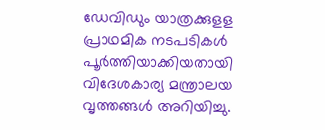ഡേവിഡും യാത്രക്കുളള പ്രാഥമിക നടപടികള്‍ പൂര്‍ത്തിയാക്കിയതായി വിദേശകാര്യ മന്ത്രാലയ വൃത്തങ്ങള്‍ അറിയിച്ചു.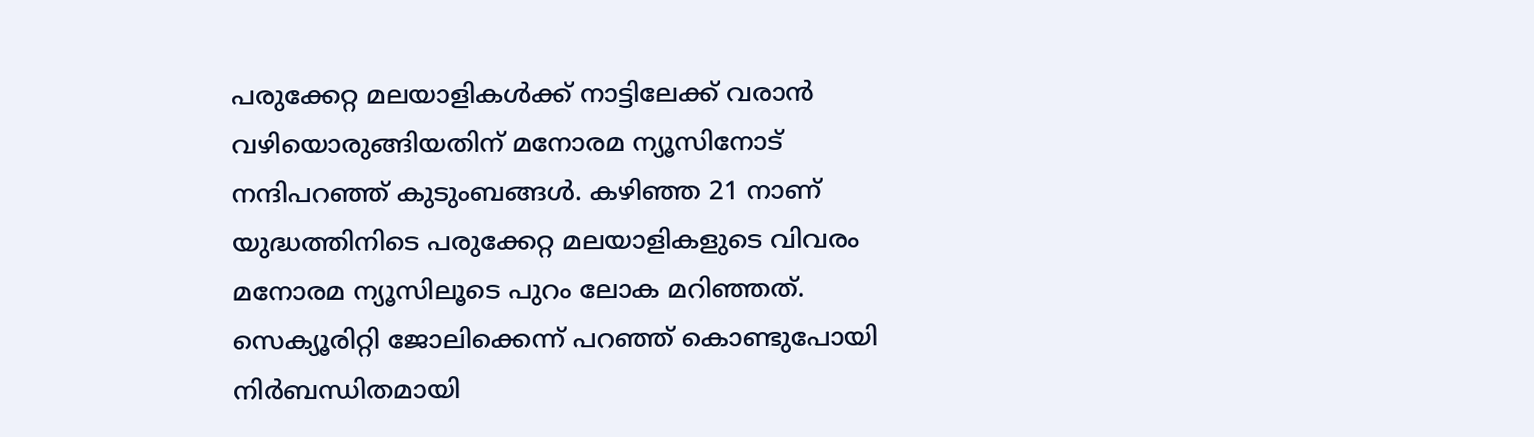പരുക്കേറ്റ മലയാളികള്‍ക്ക് നാട്ടിലേക്ക് വരാന്‍ വഴിയൊരുങ്ങിയതിന് മനോരമ ന്യൂസിനോട് നന്ദിപറഞ്ഞ് കുടുംബങ്ങള്‍. കഴിഞ്ഞ 21 നാണ് യുദ്ധത്തിനിടെ പരുക്കേറ്റ മലയാളികളുടെ വിവരം മനോരമ ന്യൂസിലൂടെ പുറം ലോക മറിഞ്ഞത്. സെക്യൂരിറ്റി ജോലിക്കെന്ന് പറഞ്ഞ് കൊണ്ടുപോയി  നിര്‍ബന്ധിതമായി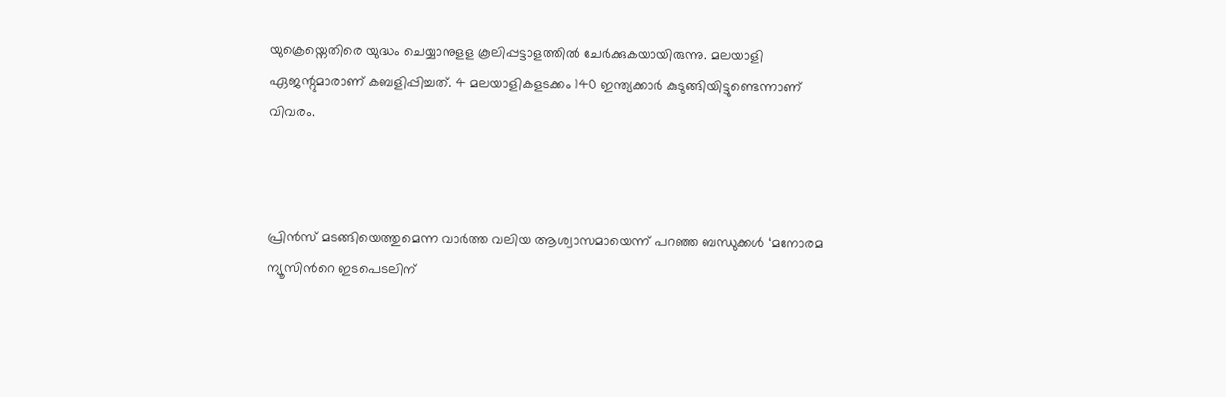യുക്രെയ്നെതിരെ യുദ്ധം ചെയ്യാനുളള കൂലിപ്പട്ടാളത്തില്‍ ചേര്‍ക്കുകയായിരുന്നു. മലയാളി ഏജന്റുമാരാണ് കബളിപ്പിച്ചത്. 4 മലയാളികളടക്കം 140 ഇന്ത്യക്കാര്‍ കുടുങ്ങിയിട്ടുണ്ടെന്നാണ് വിവരം.



പ്രിന്‍സ് മടങ്ങിയെത്തുമെന്ന വാര്‍ത്ത വലിയ ആശ്വാസമായെന്ന് പറഞ്ഞ ബന്ധുക്കള്‍ ‘മനോരമ ന്യൂസിന്‍റെ ഇടപെടലിന്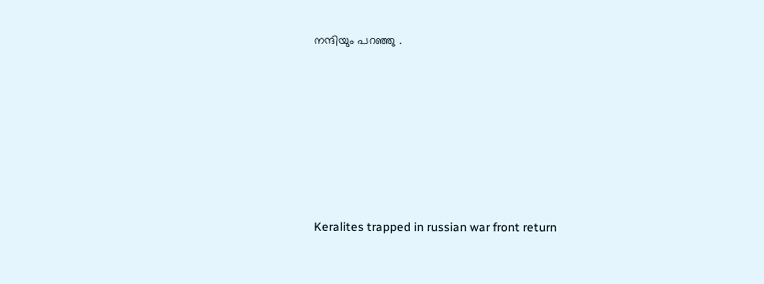നന്ദിയും പറഞ്ഞു .







Keralites trapped in russian war front return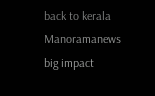back to kerala Manoramanews big impact